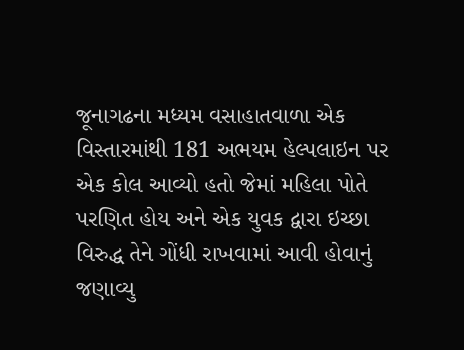જૂનાગઢના મધ્યમ વસાહાતવાળા એક વિસ્તારમાંથી 181 અભયમ હેલ્પલાઇન પર એક કોલ આવ્યો હતો જેમાં મહિલા પોતે પરણિત હોય અને એક યુવક દ્વારા ઇચ્છા વિરુદ્ધ તેને ગોંધી રાખવામાં આવી હોવાનું જણાવ્યુ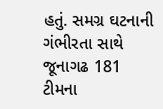હતું. સમગ્ર ઘટનાની ગંભીરતા સાથે જૂનાગઢ 181 ટીમના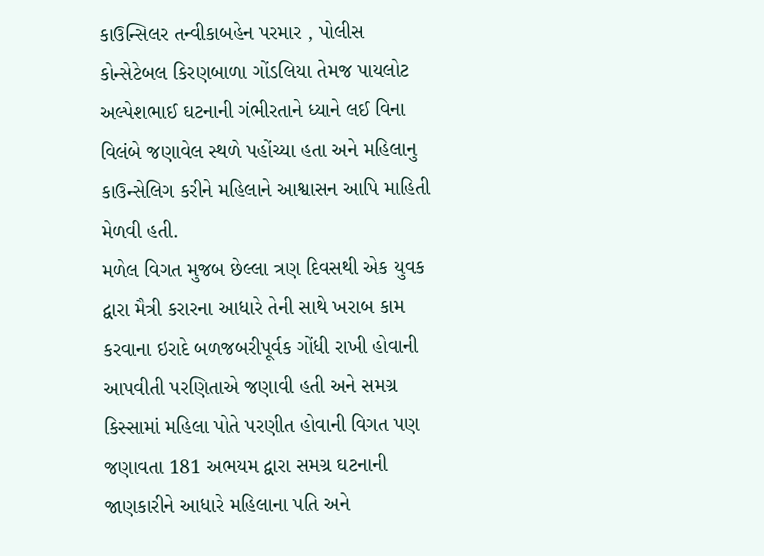કાઉન્સિલર તન્વીકાબહેન પરમાર , પોલીસ કોન્સેટેબલ કિરણબાળા ગોંડલિયા તેમજ પાયલોટ અલ્પેશભાઈ ઘટનાની ગંભીરતાને ધ્યાને લઈ વિના વિલંબે જણાવેલ સ્થળે પહોંચ્યા હતા અને મહિલાનુ કાઉન્સેલિગ કરીને મહિલાને આશ્વાસન આપિ માહિતી મેળવી હતી.
મળેલ વિગત મુજબ છેલ્લા ત્રણ દિવસથી એક યુવક દ્વારા મૈત્રી કરારના આધારે તેની સાથે ખરાબ કામ કરવાના ઇરાદે બળજબરીપૂર્વક ગોંધી રાખી હોવાની આપવીતી પરણિતાએ જણાવી હતી અને સમગ્ર કિસ્સામાં મહિલા પોતે પરણીત હોવાની વિગત પણ જણાવતા 181 અભયમ દ્વારા સમગ્ર ઘટનાની જાણકારીને આધારે મહિલાના પતિ અને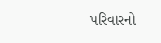પરિવારનો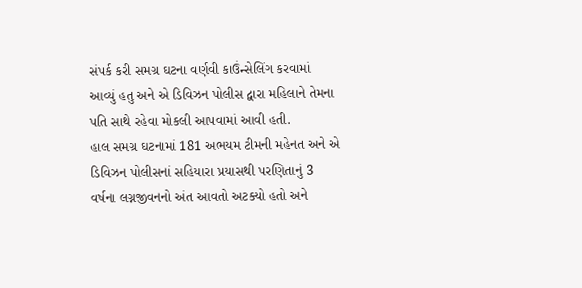સંપર્ક કરી સમગ્ર ઘટના વર્ણવી કાઉંન્સેલિંગ કરવામાં આવ્યું હતુ અને એ ડિવિઝન પોલીસ દ્વારા મહિલાને તેમના પતિ સાથે રહેવા મોકલી આપવામાં આવી હતી.
હાલ સમગ્ર ઘટનામાં 181 અભયમ ટીમની મહેનત અને એ ડિવિઝન પોલીસનાં સહિયારા પ્રયાસથી પરણિતાનું 3 વર્ષના લગ્નજીવનનો અંત આવતો અટક્યો હતો અને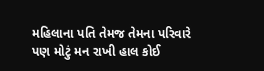મહિલાના પતિ તેમજ તેમના પરિવારે પણ મોટું મન રાખી હાલ કોઈ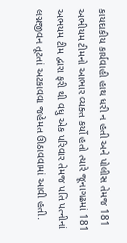કાયદાકીય કાર્યવાહી હાથ ધરી ન હતી અને પોલીસ તેમજ 181 અભીયમ ટીમનો આભાર વ્યક્ત કર્યો હતો ત્યારે જૂનાગઢમાં 181 અભયમ ટીમ દ્વારા ફરી થી વધુ એક પરિવાર તેમજ પતિ પત્નીનાં લગ્નજીવન તૂટતાં અટકાવવા જહેમત ઊઠાવવામાં આવી હતી.